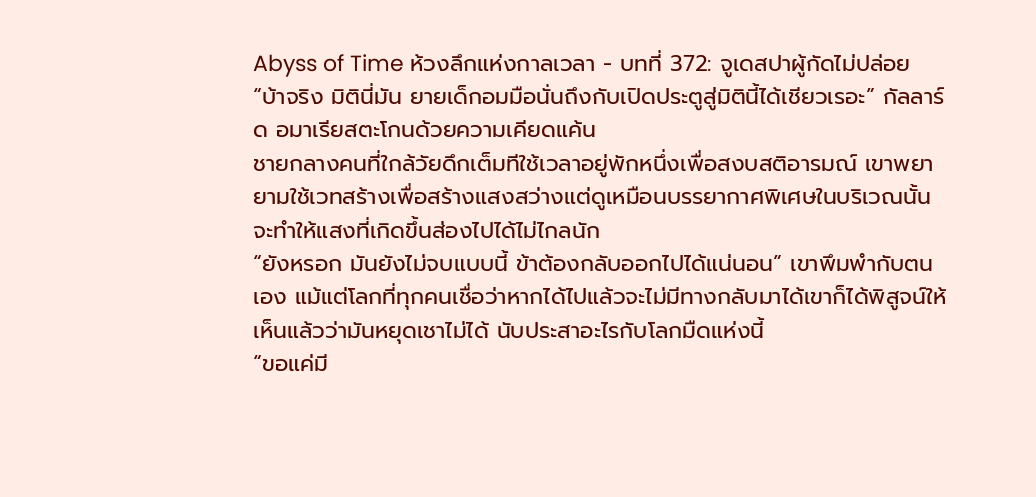Abyss of Time ห้วงลึกแห่งกาลเวลา - บทที่ 372: จูเดสปาผู้กัดไม่ปล่อย
“บ้าจริง มิตินี่มัน ยายเด็กอมมือนั่นถึงกับเปิดประตูสู่มิตินี้ได้เชียวเรอะ” กัลลาร์ด อมาเรียสตะโกนด้วยความเคียดแค้น
ชายกลางคนที่ใกล้วัยดึกเต็มทีใช้เวลาอยู่พักหนึ่งเพื่อสงบสติอารมณ์ เขาพยายามใช้เวทสร้างเพื่อสร้างแสงสว่างแต่ดูเหมือนบรรยากาศพิเศษในบริเวณนั้นจะทำให้แสงที่เกิดขึ้นส่องไปได้ไม่ไกลนัก
“ยังหรอก มันยังไม่จบแบบนี้ ข้าต้องกลับออกไปได้แน่นอน” เขาพึมพำกับตนเอง แม้แต่โลกที่ทุกคนเชื่อว่าหากได้ไปแล้วจะไม่มีทางกลับมาได้เขาก็ได้พิสูจน์ให้เห็นแล้วว่ามันหยุดเชาไม่ได้ นับประสาอะไรกับโลกมืดแห่งนี้
“ขอแค่มี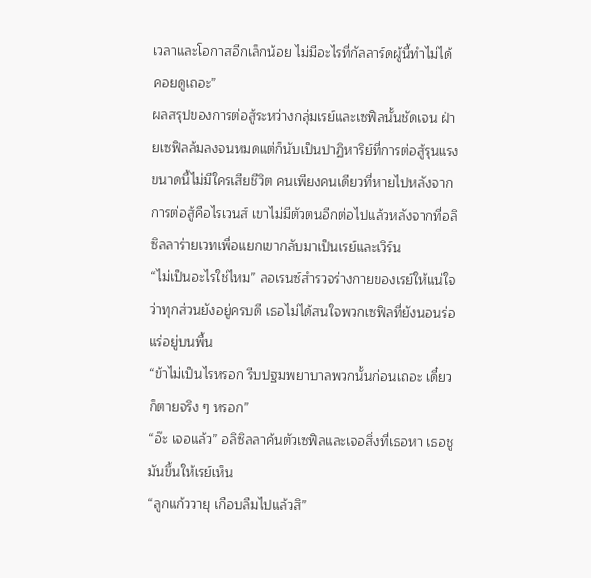เวลาและโอกาสอีกเล็กน้อย ไม่มีอะไรที่กัลลาร์ดผู้นี้ทำไม่ได้ คอยดูเถอะ”
ผลสรุปของการต่อสู้ระหว่างกลุ่มเรย์และเซฟิลนั้นชัดเจน ฝ่ายเซฟิลล้มลงจนหมดแต่ก็นับเป็นปาฏิหาริย์ที่การต่อสู้รุนแรงขนาดนี้ไม่มีใครเสียชีวิต คนเพียงคนเดียวที่หายไปหลังจากการต่อสู้คือไรเวนส์ เขาไม่มีตัวตนอีกต่อไปแล้วหลังจากที่อลิซิลลาร่ายเวทเพื่อแยกเขากลับมาเป็นเรย์และเวิร์น
“ไม่เป็นอะไรใช่ไหม” ลอเรนซ์สำรวจร่างกายของเรย์ให้แน่ใจว่าทุกส่วนยังอยู่ครบดี เธอไม่ได้สนใจพวกเซฟิลที่ยังนอนร่อแร่อยู่บนพื้น
“ข้าไม่เป็นไรหรอก รีบปฐมพยาบาลพวกนั้นก่อนเถอะ เดี๋ยวก็ตายจริง ๆ หรอก”
“อ๊ะ เจอแล้ว” อลิซิลลาค้นตัวเซฟิลและเจอสิ่งที่เธอหา เธอชูมันขึ้นให้เรย์เห็น
“ลูกแก้ววายุ เกือบลืมไปแล้วสิ”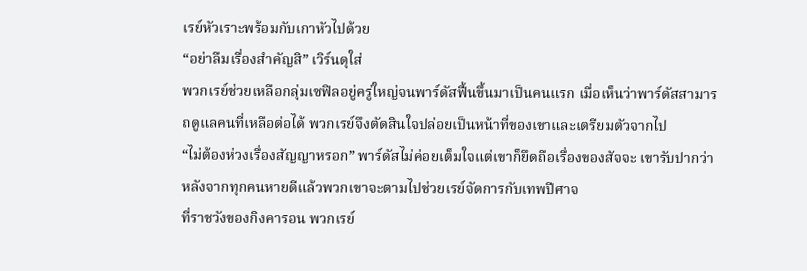เรย์หัวเราะพร้อมกับเกาหัวไปด้วย
“อย่าลืมเรื่องสำคัญสิ” เวิร์นดุใส่
พวกเรย์ช่วยเหลือกลุ่มเซฟิลอยู่ครู่ใหญ่จนพาร์ดัสฟื้นขึ้นมาเป็นคนแรก เมื่อเห็นว่าพาร์ดัสสามารถดูแลคนที่เหลือต่อได้ พวกเรย์จึงตัดสินใจปล่อยเป็นหน้าที่ของเขาและเตรียมตัวจากไป
“ไม่ต้องห่วงเรื่องสัญญาหรอก” พาร์ดัสไม่ค่อยเต็มใจแต่เขาก็ยึดถือเรื่องของสัจจะ เขารับปากว่าหลังจากทุกคนหายดีแล้วพวกเขาจะตามไปช่วยเรย์จัดการกับเทพปีศาจ
ที่ราชวังของกิงคารอน พวกเรย์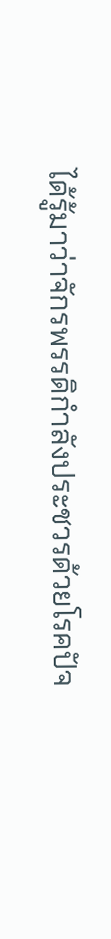ได้รู้มาว่าจักรพรรดิกำลังประชวรด้วยโรคปัจ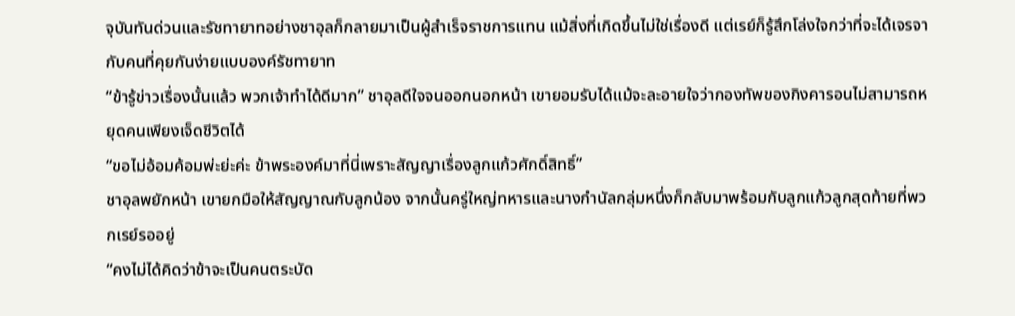จุบันทันด่วนและรัชทายาทอย่างชาอุลก็กลายมาเป็นผู้สำเร็จราชการแทน แม้สิ่งที่เกิดขึ้นไม่ใช่เรื่องดี แต่เรย์ก็รู้สึกโล่งใจกว่าที่จะได้เจรจากับคนที่คุยกันง่ายแบบองค์รัชทายาท
“ข้ารู้ข่าวเรื่องนั้นแล้ว พวกเจ้าทำได้ดีมาก” ชาอุลดีใจจนออกนอกหน้า เขายอมรับได้แม้จะละอายใจว่ากองทัพของกิงคารอนไม่สามารถหยุดคนเพียงเจ็ดชีวิตได้
“ขอไม่อ้อมค้อมพ่ะย่ะค่ะ ข้าพระองค์มาที่นี่เพราะสัญญาเรื่องลูกแก้วศักดิ์สิทธิ์”
ชาอุลพยักหน้า เขายกมือให้สัญญาณกับลูกน้อง จากนั้นครู่ใหญ่ทหารและนางกำนัลกลุ่มหนึ่งก็กลับมาพร้อมกับลูกแก้วลูกสุดท้ายที่พวกเรย์รออยู่
“คงไม่ได้คิดว่าข้าจะเป็นคนตระบัด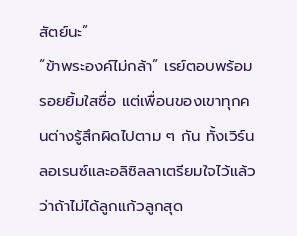สัตย์นะ”
“ข้าพระองค์ไม่กล้า” เรย์ตอบพร้อมรอยยิ้มใสซื่อ แต่เพื่อนของเขาทุกคนต่างรู้สึกผิดไปตาม ๆ กัน ทั้งเวิร์น ลอเรนซ์และอลิซิลลาเตรียมใจไว้แล้วว่าถ้าไม่ได้ลูกแก้วลูกสุด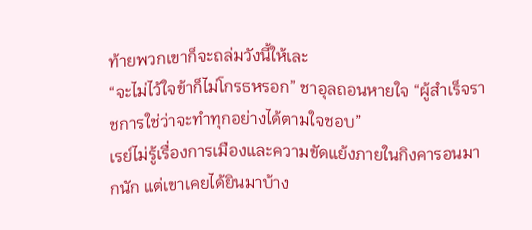ท้ายพวกเขาก็จะถล่มวังนี้ให้เละ
“จะไม่ไว้ใจข้าก็ไม่โกรธหรอก” ชาอุลถอนหายใจ “ผู้สำเร็จราชการใช่ว่าจะทำทุกอย่างได้ตามใจชอบ”
เรย์ไม่รู้เรื่องการเมืองและความขัดแย้งภายในกิงคารอนมากนัก แต่เขาเคยได้ยินมาบ้าง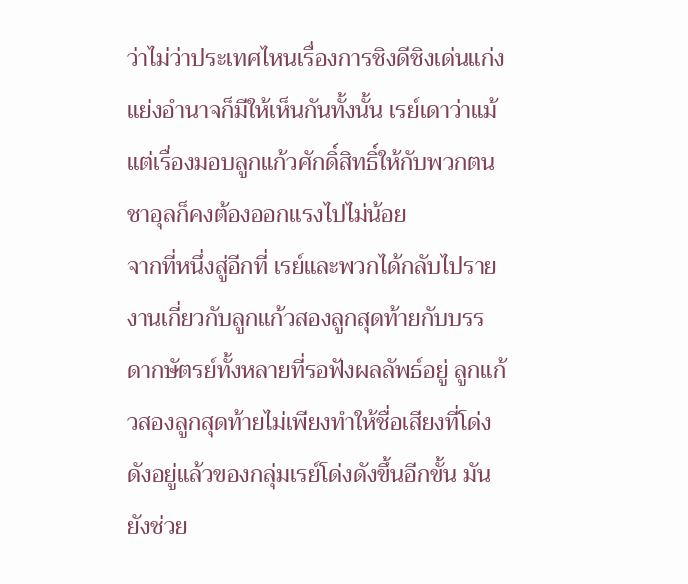ว่าไม่ว่าประเทศไหนเรื่องการชิงดีชิงเด่นแก่งแย่งอำนาจก็มีให้เห็นกันทั้งนั้น เรย์เดาว่าแม้แต่เรื่องมอบลูกแก้วศักดิ์สิทธิ์ให้กับพวกตน ชาอุลก็คงต้องออกแรงไปไม่น้อย
จากที่หนึ่งสู่อีกที่ เรย์และพวกได้กลับไปรายงานเกี่ยวกับลูกแก้วสองลูกสุดท้ายกับบรรดากษัตรย์ทั้งหลายที่รอฟังผลลัพธ์อยู่ ลูกแก้วสองลูกสุดท้ายไม่เพียงทำให้ชื่อเสียงที่โด่งดังอยู่แล้วของกลุ่มเรย์โด่งดังขึ้นอีกขั้น มันยังช่วย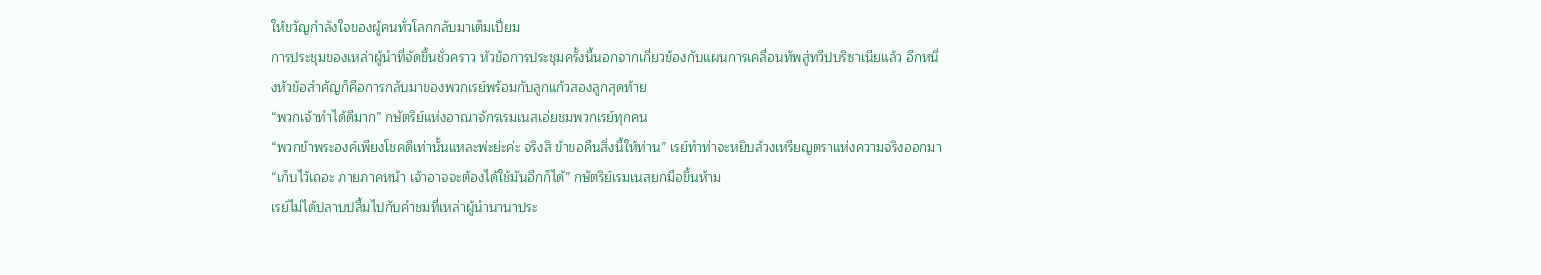ให้ขวัญกำลังใจของผู้คนทั่วโลกกลับมาเต็มเปี่ยม
การประชุมของเหล่าผู้นำที่จัดขึ้นชั่วคราว หัวข้อการประชุมครั้งนี้นอกจากเกี่ยวข้องกับแผนการเคลื่อนทัพสู่ทวีปบริซาเนียแล้ว อีกหนึ่งหัวข้อสำคัญก็คือการกลับมาของพวกเรย์พร้อมกับลูกแก้วสองลูกสุดท้าย
“พวกเจ้าทำได้ดีมาก” กษัตริย์แห่งอาณาจักรเรมเนสเอ่ยชมพวกเรย์ทุกคน
“พวกข้าพระองค์เพียงโชคดีเท่านั้นแหละพ่ะย่ะค่ะ จริงสิ ข้าขอคืนสิ่งนี้ให้ท่าน” เรย์ทำท่าจะหยิบล้วงเหรียญตราแห่งความจริงออกมา
“เก็บไว้เถอะ ภายภาคหน้า เจ้าอาจจะต้องได้ใช้มันอีกก็ได้” กษัตริย์เรมเนสยกมือขึ้นห้าม
เรย์ไม่ได้ปลาบปลื้มไปกับคำชมที่เหล่าผู้นำนานาประ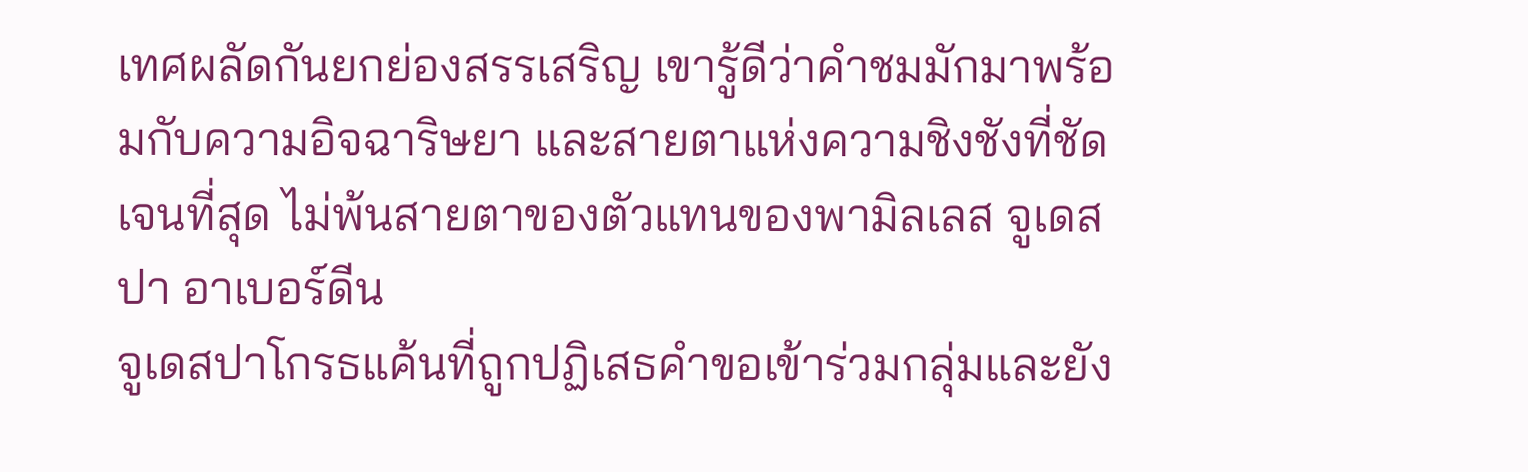เทศผลัดกันยกย่องสรรเสริญ เขารู้ดีว่าคำชมมักมาพร้อมกับความอิจฉาริษยา และสายตาแห่งความชิงชังที่ชัดเจนที่สุด ไม่พ้นสายตาของตัวแทนของพามิลเลส จูเดสปา อาเบอร์ดีน
จูเดสปาโกรธแค้นที่ถูกปฏิเสธคำขอเข้าร่วมกลุ่มและยัง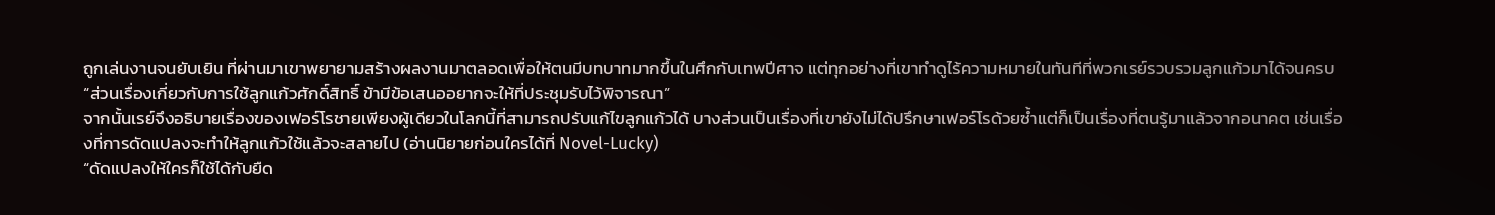ถูกเล่นงานจนยับเยิน ที่ผ่านมาเขาพยายามสร้างผลงานมาตลอดเพื่อให้ตนมีบทบาทมากขึ้นในศึกกับเทพปีศาจ แต่ทุกอย่างที่เขาทำดูไร้ความหมายในทันทีที่พวกเรย์รวบรวมลูกแก้วมาได้จนครบ
“ส่วนเรื่องเกี่ยวกับการใช้ลูกแก้วศักดิ์สิทธิ์ ข้ามีข้อเสนออยากจะให้ที่ประชุมรับไว้พิจารณา”
จากนั้นเรย์จึงอธิบายเรื่องของเฟอร์โรชายเพียงผู้เดียวในโลกนี้ที่สามารถปรับแก้ไขลูกแก้วได้ บางส่วนเป็นเรื่องที่เขายังไม่ได้ปรึกษาเฟอร์โรด้วยซ้ำแต่ก็เป็นเรื่องที่ตนรู้มาแล้วจากอนาคต เช่นเรื่องที่การดัดแปลงจะทำให้ลูกแก้วใช้แล้วจะสลายไป (อ่านนิยายก่อนใครได้ที่ Novel-Lucky)
“ดัดแปลงให้ใครก็ใช้ได้กับยืด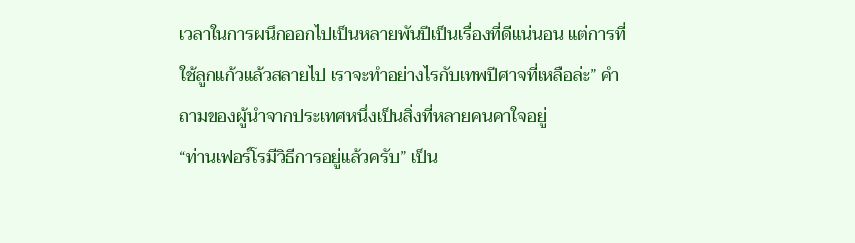เวลาในการผนึกออกไปเป็นหลายพันปีเป็นเรื่องที่ดีแน่นอน แต่การที่ใช้ลูกแก้วแล้วสลายไป เราจะทำอย่างไรกับเทพปีศาจที่เหลือล่ะ” คำถามของผู้นำจากประเทศหนึ่งเป็นสิ่งที่หลายคนคาใจอยู่
“ท่านเฟอร์โรมีวิธีการอยู่แล้วครับ” เป็น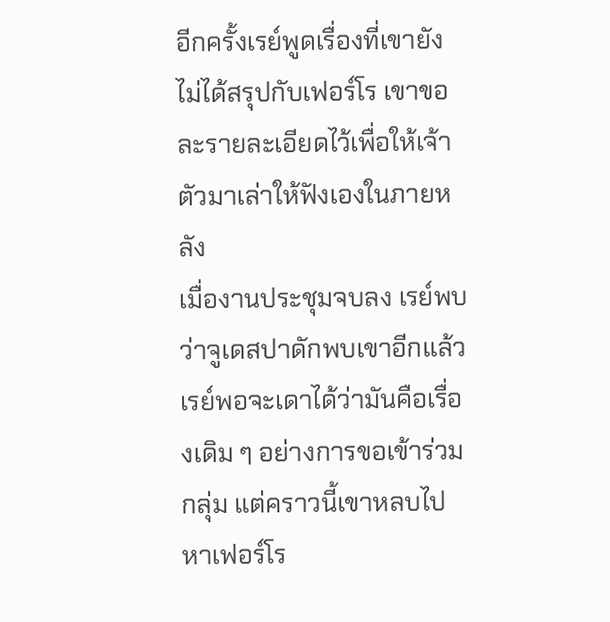อีกครั้งเรย์พูดเรื่องที่เขายังไม่ได้สรุปกับเฟอร์โร เขาขอละรายละเอียดไว้เพื่อให้เจ้าตัวมาเล่าให้ฟังเองในภายหลัง
เมื่องานประชุมจบลง เรย์พบว่าจูเดสปาดักพบเขาอีกแล้ว เรย์พอจะเดาได้ว่ามันคือเรื่องเดิม ๆ อย่างการขอเข้าร่วมกลุ่ม แต่คราวนี้เขาหลบไปหาเฟอร์โร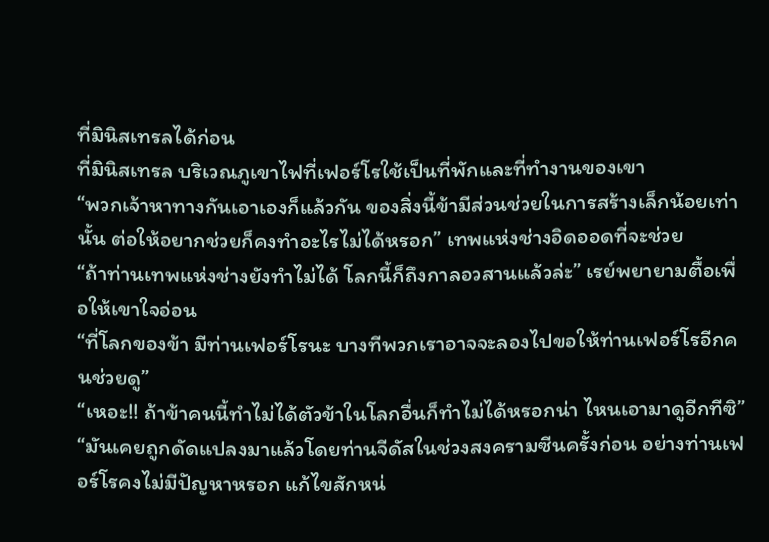ที่มินิสเทรลได้ก่อน
ที่มินิสเทรล บริเวณภูเขาไฟที่เฟอร์โรใช้เป็นที่พักและที่ทำงานของเขา
“พวกเจ้าหาทางกันเอาเองก็แล้วกัน ของสิ่งนี้ข้ามีส่วนช่วยในการสร้างเล็กน้อยเท่านั้น ต่อให้อยากช่วยก็คงทำอะไรไม่ได้หรอก” เทพแห่งช่างอิดออดที่จะช่วย
“ถ้าท่านเทพแห่งช่างยังทำไม่ได้ โลกนี้ก็ถึงกาลอวสานแล้วล่ะ” เรย์พยายามตื้อเพื่อให้เขาใจอ่อน
“ที่โลกของข้า มีท่านเฟอร์โรนะ บางทีพวกเราอาจจะลองไปขอให้ท่านเฟอร์โรอีกคนช่วยดู”
“เหอะ!! ถ้าข้าคนนี้ทำไม่ได้ตัวข้าในโลกอื่นก็ทำไม่ได้หรอกน่า ไหนเอามาดูอีกทีซิ”
“มันเคยถูกดัดแปลงมาแล้วโดยท่านจีดัสในช่วงสงครามซีนครั้งก่อน อย่างท่านเฟอร์โรคงไม่มีปัญหาหรอก แก้ไขสักหน่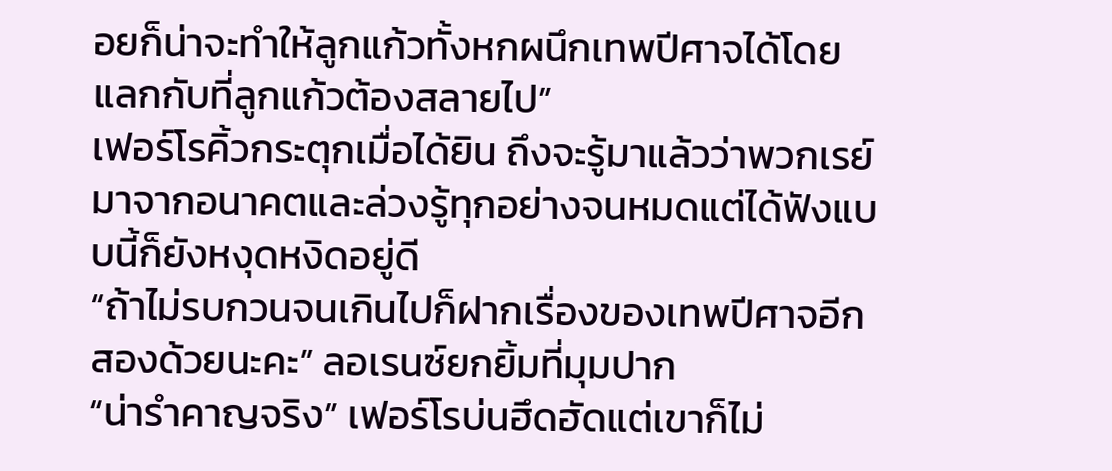อยก็น่าจะทำให้ลูกแก้วทั้งหกผนึกเทพปีศาจได้โดยแลกกับที่ลูกแก้วต้องสลายไป”
เฟอร์โรคิ้วกระตุกเมื่อได้ยิน ถึงจะรู้มาแล้วว่าพวกเรย์มาจากอนาคตและล่วงรู้ทุกอย่างจนหมดแต่ได้ฟังแบบนี้ก็ยังหงุดหงิดอยู่ดี
“ถ้าไม่รบกวนจนเกินไปก็ฝากเรื่องของเทพปีศาจอีกสองด้วยนะคะ” ลอเรนซ์ยกยิ้มที่มุมปาก
“น่ารำคาญจริง” เฟอร์โรบ่นฮึดฮัดแต่เขาก็ไม่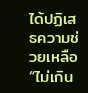ได้ปฏิเสธความช่วยเหลือ “ไม่เกิน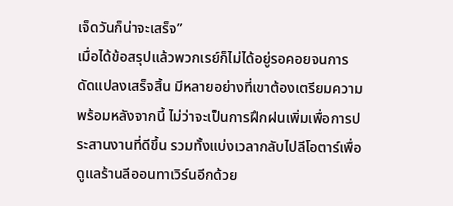เจ็ดวันก็น่าจะเสร็จ”
เมื่อได้ข้อสรุปแล้วพวกเรย์ก็ไม่ได้อยู่รอคอยจนการดัดแปลงเสร็จสิ้น มีหลายอย่างที่เขาต้องเตรียมความพร้อมหลังจากนี้ ไม่ว่าจะเป็นการฝึกฝนเพิ่มเพื่อการประสานงานที่ดีขึ้น รวมทั้งแบ่งเวลากลับไปลีโอตาร์เพื่อดูแลร้านลีออนทาเวิร์นอีกด้วย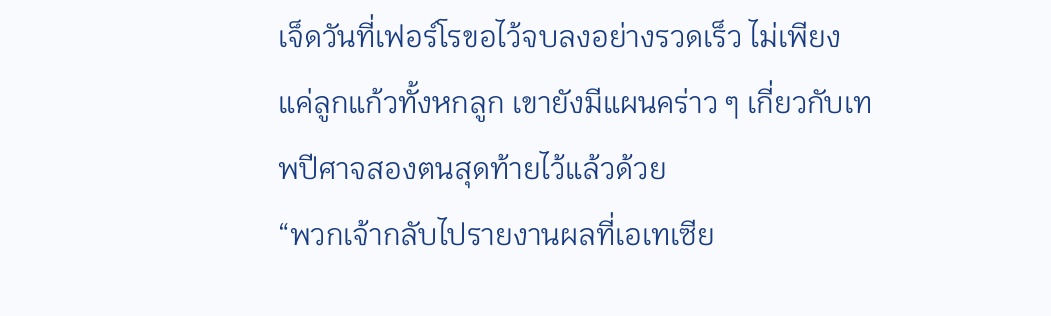เจ็ดวันที่เฟอร์โรขอไว้จบลงอย่างรวดเร็ว ไม่เพียงแค่ลูกแก้วทั้งหกลูก เขายังมีแผนคร่าว ๆ เกี่ยวกับเทพปีศาจสองตนสุดท้ายไว้แล้วด้วย
“พวกเจ้ากลับไปรายงานผลที่เอเทเซีย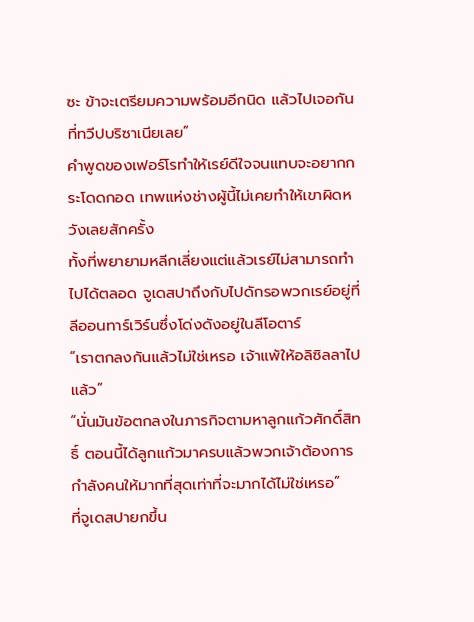ซะ ข้าจะเตรียมความพร้อมอีกนิด แล้วไปเจอกันที่ทวีปบริซาเนียเลย”
คำพูดของเฟอร์โรทำให้เรย์ดีใจจนแทบจะอยากกระโดดกอด เทพแห่งช่างผู้นี้ไม่เคยทำให้เขาผิดหวังเลยสักครั้ง
ทั้งที่พยายามหลีกเลี่ยงแต่แล้วเรย์ไม่สามารถทำไปได้ตลอด จูเดสปาถึงกับไปดักรอพวกเรย์อยู่ที่ลีออนทาร์เวิร์นซึ่งโด่งดังอยู่ในลีโอตาร์
“เราตกลงกันแล้วไม่ใช่เหรอ เจ้าแพ้ให้อลิซิลลาไปแล้ว”
“นั่นมันข้อตกลงในภารกิจตามหาลูกแก้วศักดิ์สิทธิ์ ตอนนี้ได้ลูกแก้วมาครบแล้วพวกเจ้าต้องการกำลังคนให้มากที่สุดเท่าที่จะมากได้ไม่ใช่เหรอ”
ที่จูเดสปายกขึ้น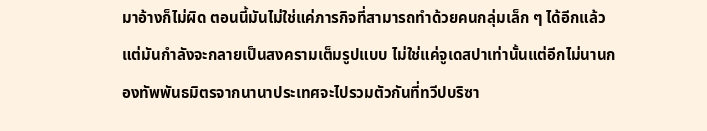มาอ้างก็ไม่ผิด ตอนนี้มันไม่ใช่แค่ภารกิจที่สามารถทำด้วยคนกลุ่มเล็ก ๆ ได้อีกแล้ว แต่มันกำลังจะกลายเป็นสงครามเต็มรูปแบบ ไม่ใช่แค่จูเดสปาเท่านั้นแต่อีกไม่นานกองทัพพันธมิตรจากนานาประเทศจะไปรวมตัวกันที่ทวีปบริซา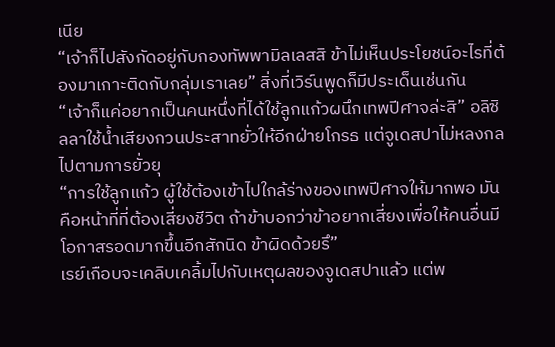เนีย
“เจ้าก็ไปสังกัดอยู่กับกองทัพพามิลเลสสิ ข้าไม่เห็นประโยชน์อะไรที่ต้องมาเกาะติดกับกลุ่มเราเลย” สิ่งที่เวิร์นพูดก็มีประเด็นเช่นกัน
“เจ้าก็แค่อยากเป็นคนหนึ่งที่ได้ใช้ลูกแก้วผนึกเทพปีศาจล่ะสิ” อลิซิลลาใช้น้ำเสียงกวนประสาทยั่วให้อีกฝ่ายโกรธ แต่จูเดสปาไม่หลงกลไปตามการยั่วยุ
“การใช้ลูกแก้ว ผู้ใช้ต้องเข้าไปใกล้ร่างของเทพปีศาจให้มากพอ มันคือหน้าที่ที่ต้องเสี่ยงชีวิต ถ้าข้าบอกว่าข้าอยากเสี่ยงเพื่อให้คนอื่นมีโอกาสรอดมากขึ้นอีกสักนิด ข้าผิดด้วยรึ”
เรย์เกือบจะเคลิบเคลิ้มไปกับเหตุผลของจูเดสปาแล้ว แต่พ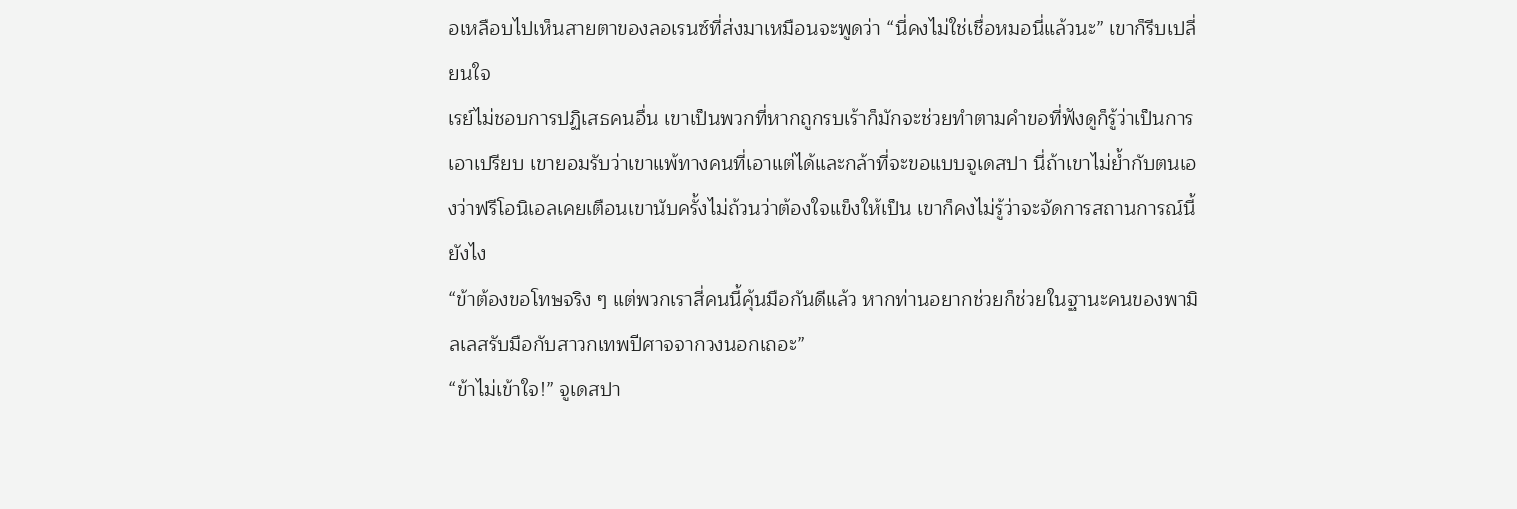อเหลือบไปเห็นสายตาของลอเรนซ์ที่ส่งมาเหมือนจะพูดว่า “นี่คงไม่ใช่เชื่อหมอนี่แล้วนะ” เขาก็รีบเปลี่ยนใจ
เรย์ไม่ชอบการปฏิเสธคนอื่น เขาเป็นพวกที่หากถูกรบเร้าก็มักจะช่วยทำตามคำขอที่ฟังดูก็รู้ว่าเป็นการเอาเปรียบ เขายอมรับว่าเขาแพ้ทางคนที่เอาแต่ได้และกล้าที่จะขอแบบจูเดสปา นี่ถ้าเขาไม่ย้ำกับตนเองว่าฟรีโอนิเอลเคยเตือนเขานับครั้งไม่ถ้วนว่าต้องใจแข็งให้เป็น เขาก็คงไม่รู้ว่าจะจัดการสถานการณ์นี้ยังไง
“ข้าต้องขอโทษจริง ๆ แต่พวกเราสี่คนนี้คุ้นมือกันดีแล้ว หากท่านอยากช่วยก็ช่วยในฐานะคนของพามิลเลสรับมือกับสาวกเทพปีศาจจากวงนอกเถอะ”
“ข้าไม่เข้าใจ!” จูเดสปา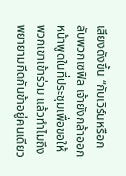เสียงดังขึ้น “กับเวิร์นหรือกลับพวกเซฟิล เจ้ายังกล้าออกหน้าพูดในที่ประชุมเพื่อขอให้พวกเขาเข้าร่วม แล้วทำไมถึงพยายามกีดกันข้าอยู่คนเดียว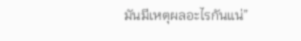มันมีเหตุผลอะไรกันแน่”